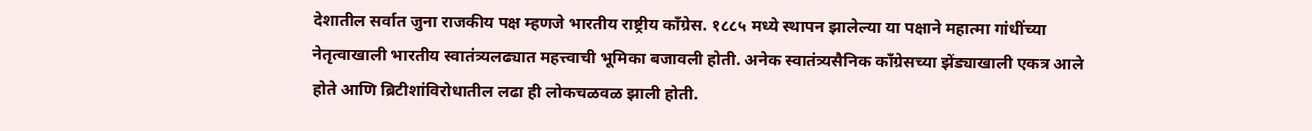देशातील सर्वात जुना राजकीय पक्ष म्हणजे भारतीय राष्ट्रीय काँग्रेस. १८८५ मध्ये स्थापन झालेल्या या पक्षाने महात्मा गांधींच्या नेतृत्वाखाली भारतीय स्वातंत्र्यलढ्यात महत्त्वाची भूमिका बजावली होती. अनेक स्वातंत्र्यसैनिक काँग्रेसच्या झेंड्याखाली एकत्र आले होते आणि ब्रिटीशांविरोधातील लढा ही लोकचळवळ झाली होती.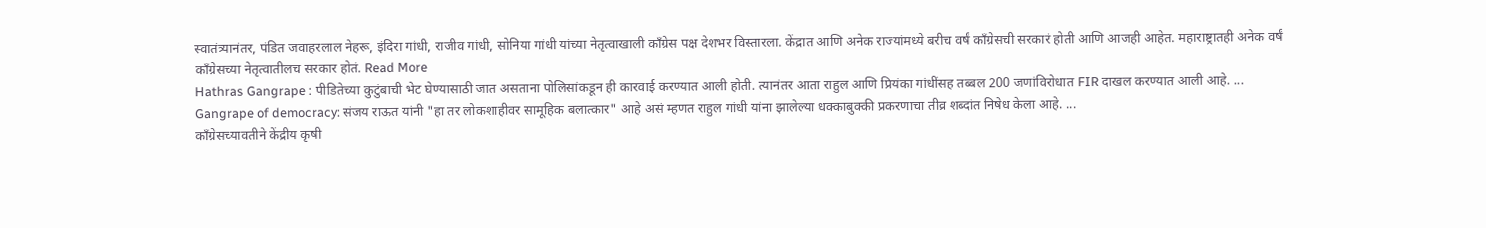स्वातंत्र्यानंतर, पंडित जवाहरलाल नेहरू, इंदिरा गांधी, राजीव गांधी, सोनिया गांधी यांच्या नेतृत्वाखाली काँग्रेस पक्ष देशभर विस्तारला. केंद्रात आणि अनेक राज्यांमध्ये बरीच वर्षं काँग्रेसची सरकारं होती आणि आजही आहेत. महाराष्ट्रातही अनेक वर्षं काँग्रेसच्या नेतृत्वातीलच सरकार होतं. Read More
Hathras Gangrape : पीडितेच्या कुटुंबाची भेट घेण्यासाठी जात असताना पोलिसांकडून ही कारवाई करण्यात आली होती. त्यानंतर आता राहुल आणि प्रियंका गांधींसह तब्बल 200 जणांविरोधात FIR दाखल करण्यात आली आहे. ...
Gangrape of democracy: संजय राऊत यांनी "हा तर लोकशाहीवर सामूहिक बलात्कार" आहे असं म्हणत राहुल गांधी यांना झालेल्या धक्काबुक्की प्रकरणाचा तीव्र शब्दांत निषेध केला आहे. ...
काँग्रेसच्यावतीने केंद्रीय कृषी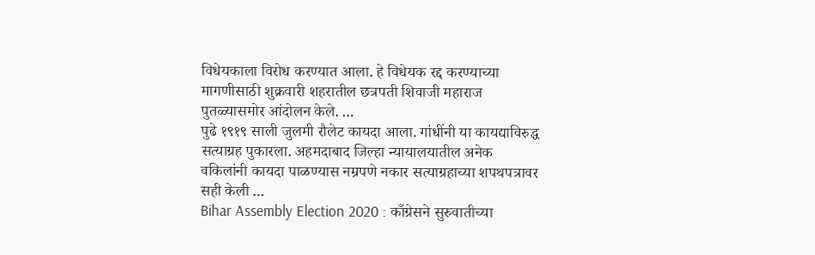विधेयकाला विरोध करण्यात आला. हे विधेयक रद्द करण्याच्या मागणीसाठी शुक्रवारी शहरातील छत्रपती शिवाजी महाराज पुतळ्यासमोर आंदोलन केले. ...
पुढे १९१९ साली जुलमी रौलेट कायदा आला. गांधींनी या कायद्याविरुद्ध सत्याग्रह पुकारला. अहमदाबाद जिल्हा न्यायालयातील अनेक वकिलांनी कायदा पाळण्यास नम्रपणे नकार सत्याग्रहाच्या शपथपत्रावर सही केली ...
Bihar Assembly Election 2020 : काँग्रेसने सुरुवातीच्या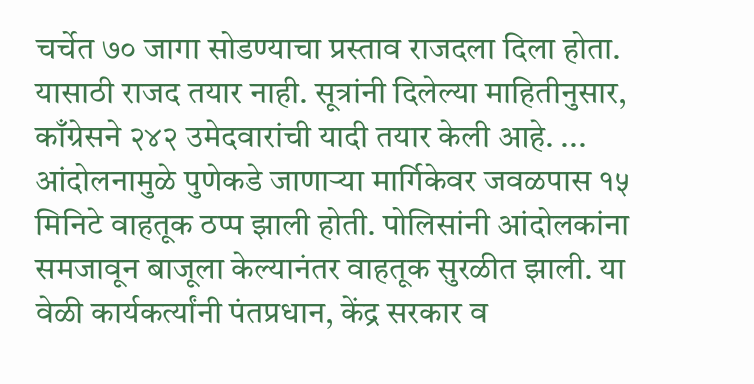चर्चेत ७० जागा सोडण्याचा प्रस्ताव राजदला दिला होता. यासाठी राजद तयार नाही. सूत्रांनी दिलेल्या माहितीनुसार, काँग्रेसने २४२ उमेदवारांची यादी तयार केली आहे. ...
आंदोलनामुळे पुणेकडे जाणाऱ्या मार्गिकेवर जवळपास १५ मिनिटे वाहतूक ठप्प झाली होती. पोलिसांनी आंदोलकांना समजावून बाजूला केल्यानंतर वाहतूक सुरळीत झाली. या वेळी कार्यकर्त्यांनी पंतप्रधान, केंद्र सरकार व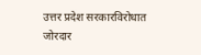उत्तर प्रदेश सरकारविरोधात जोरदार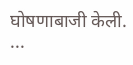घोषणाबाजी केली. ...